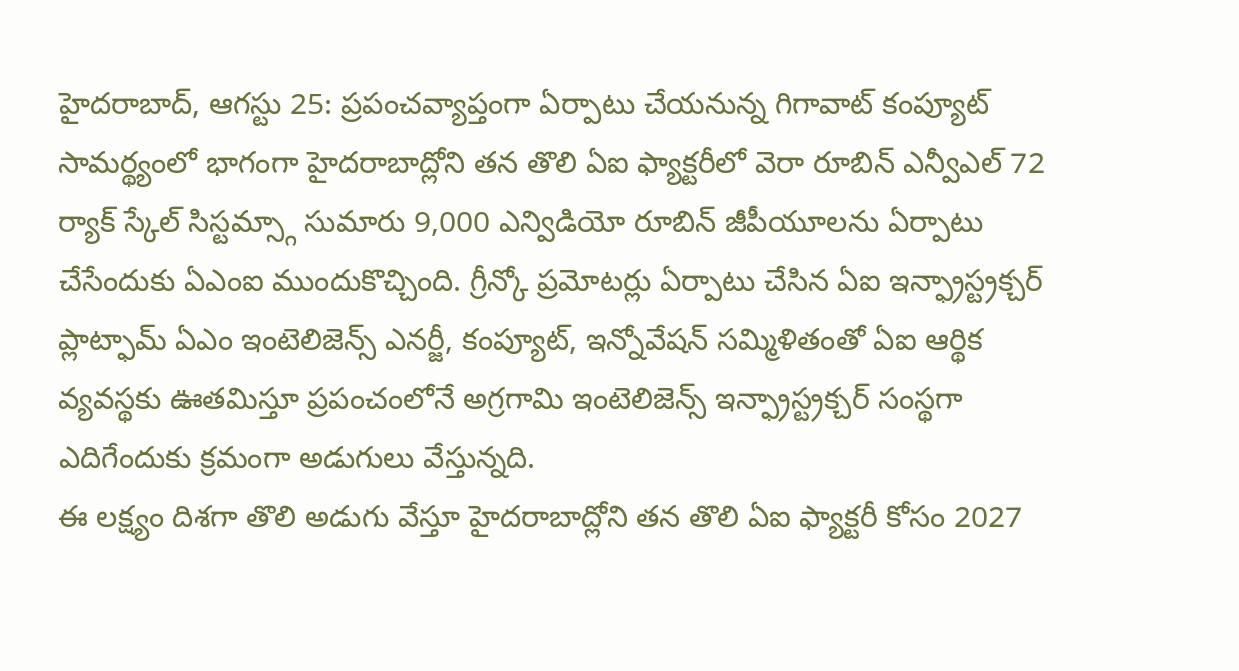హైదరాబాద్, ఆగస్టు 25: ప్రపంచవ్యాప్తంగా ఏర్పాటు చేయనున్న గిగావాట్ కంప్యూట్ సామర్థ్యంలో భాగంగా హైదరాబాద్లోని తన తొలి ఏఐ ఫ్యాక్టరీలో వెరా రూబిన్ ఎన్వీఎల్ 72 ర్యాక్ స్కేల్ సిస్టమ్స్గా సుమారు 9,000 ఎన్విడియో రూబిన్ జీపీయూలను ఏర్పాటు చేసేందుకు ఏఎంఐ ముందుకొచ్చింది. గ్రీన్కో ప్రమోటర్లు ఏర్పాటు చేసిన ఏఐ ఇన్ఫ్రాస్ట్రక్చర్ ప్లాట్ఫామ్ ఏఎం ఇంటెలిజెన్స్ ఎనర్జీ, కంప్యూట్, ఇన్నోవేషన్ సమ్మిళితంతో ఏఐ ఆర్థిక వ్యవస్థకు ఊతమిస్తూ ప్రపంచంలోనే అగ్రగామి ఇంటెలిజెన్స్ ఇన్ఫ్రాస్ట్రక్చర్ సంస్థగా ఎదిగేందుకు క్రమంగా అడుగులు వేస్తున్నది.
ఈ లక్ష్యం దిశగా తొలి అడుగు వేస్తూ హైదరాబాద్లోని తన తొలి ఏఐ ఫ్యాక్టరీ కోసం 2027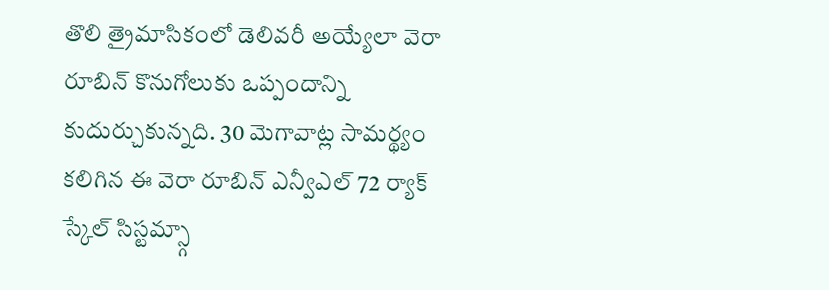తొలి త్రైమాసికంలో డెలివరీ అయ్యేలా వెరా రూబిన్ కొనుగోలుకు ఒప్పందాన్ని కుదుర్చుకున్నది. 30 మెగావాట్ల సామర్థ్యం కలిగిన ఈ వెరా రూబిన్ ఎన్వీఎల్ 72 ర్యాక్ స్కేల్ సిస్టమ్స్గా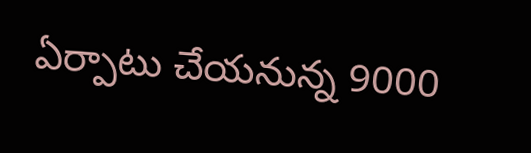ఏర్పాటు చేయనున్న 9000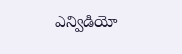ఎన్విడియో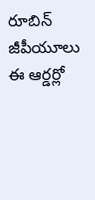రూబిన్ జీపీయూలు ఈ ఆర్డర్లో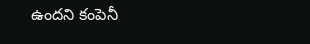ఉందని కంపెనీ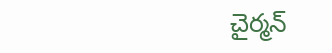చైర్మన్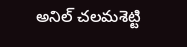అనిల్ చలమశెట్టి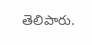తెలిపారు.